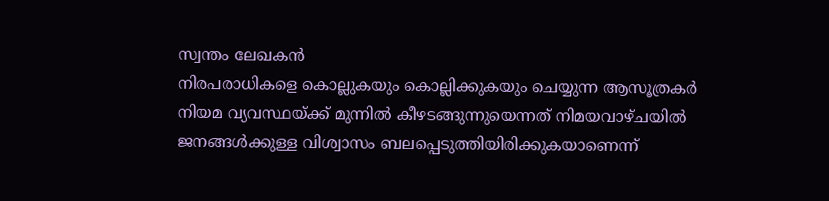സ്വന്തം ലേഖകൻ
നിരപരാധികളെ കൊല്ലുകയും കൊല്ലിക്കുകയും ചെയ്യുന്ന ആസൂത്രകർ നിയമ വ്യവസ്ഥയ്ക്ക് മുന്നിൽ കീഴടങ്ങുന്നുയെന്നത് നിമയവാഴ്ചയിൽ ജനങ്ങൾക്കുള്ള വിശ്വാസം ബലപ്പെടുത്തിയിരിക്കുകയാണെന്ന്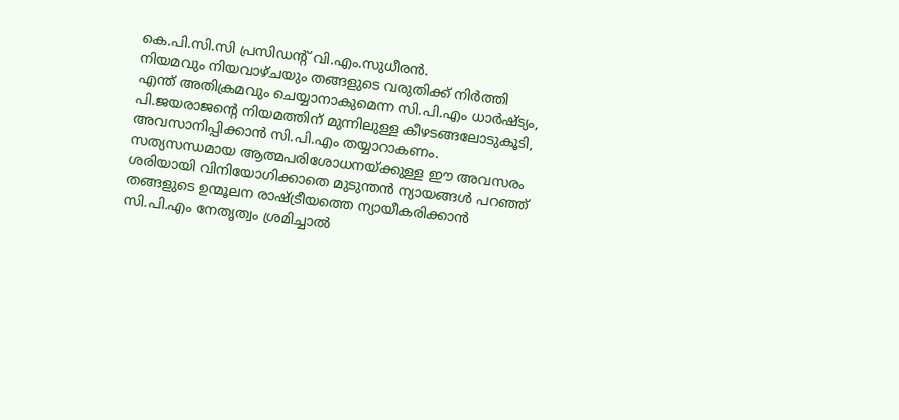കെ.പി.സി.സി പ്രസിഡന്റ് വി.എം.സുധീരൻ.
നിയമവും നിയവാഴ്ചയും തങ്ങളുടെ വരുതിക്ക് നിർത്തി എന്ത് അതിക്രമവും ചെയ്യാനാകുമെന്ന സി.പി.എം ധാർഷ്ട്യം, പി.ജയരാജന്റെ നിയമത്തിന് മുന്നിലുള്ള കീഴടങ്ങലോടുകൂടി, അവസാനിപ്പിക്കാൻ സി.പി.എം തയ്യാറാകണം.
സത്യസന്ധമായ ആത്മപരിശോധനയ്ക്കുള്ള ഈ അവസരം ശരിയായി വിനിയോഗിക്കാതെ മുടുന്തൻ ന്യായങ്ങൾ പറഞ്ഞ് തങ്ങളുടെ ഉന്മൂലന രാഷ്ട്രീയത്തെ ന്യായീകരിക്കാൻ സി.പി.എം നേതൃത്വം ശ്രമിച്ചാൽ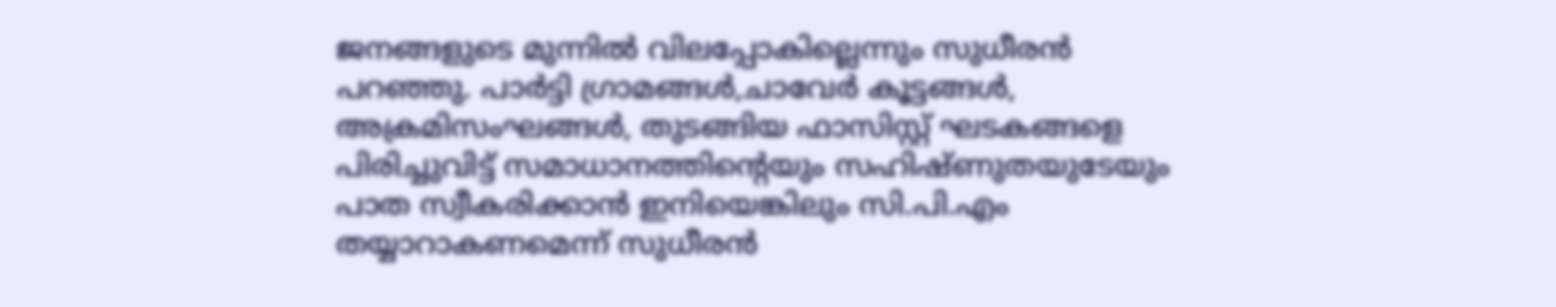ജനങ്ങളുടെ മുന്നിൽ വിലപ്പോകില്ലെന്നും സുധീരൻ പറഞ്ഞു. പാർട്ടി ഗ്രാമങ്ങൾ,ചാവേർ കൂട്ടങ്ങൾ, അക്രമിസംഘങ്ങൾ, തുടങ്ങിയ ഫാസിസ്റ്റ് ഘടകങ്ങളെ പിരിച്ചുവിട്ട് സമാധാനത്തിന്റെയും സഹിഷ്ണുതയുടേയും പാത സ്വീകരിക്കാൻ ഇനിയെങ്കിലും സി.പി.എം തയ്യാറാകണമെന്ന് സുധീരൻ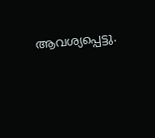ആവശ്യപ്പെട്ടു.